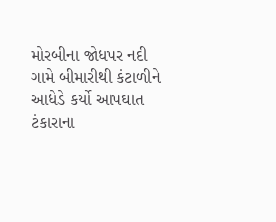મોરબીના જોધપર નદી ગામે બીમારીથી કંટાળીને આધેડે કર્યો આપઘાત ટંકારાના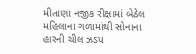મીતાણા નજીક રીક્ષામાં બેઠેલ મહિલાના ગળામાંથી સોનાના હારની ચીલ ઝડપ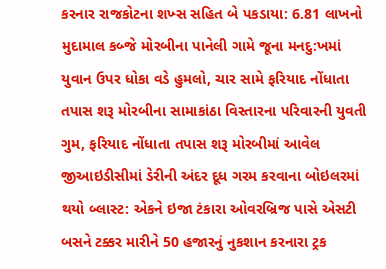કરનાર રાજકોટના શખ્સ સહિત બે પકડાયા: 6.81 લાખનો મુદામાલ કબ્જે મોરબીના પાનેલી ગામે જૂના મનદુ:ખમાં યુવાન ઉપર ધોકા વડે હુમલો, ચાર સામે ફરિયાદ નોંધાતા તપાસ શરૂ મોરબીના સામાકાંઠા વિસ્તારના પરિવારની યુવતી ગુમ, ફરિયાદ નોંધાતા તપાસ શરૂ મોરબીમાં આવેલ જીઆઇડીસીમાં ડેરીની અંદર દૂધ ગરમ કરવાના બોઇલરમાં થયો બ્લાસ્ટ: એકને ઇજા ટંકારા ઓવરબ્રિજ પાસે એસટી બસને ટક્કર મારીને 50 હજારનું નુકશાન કરનારા ટ્રક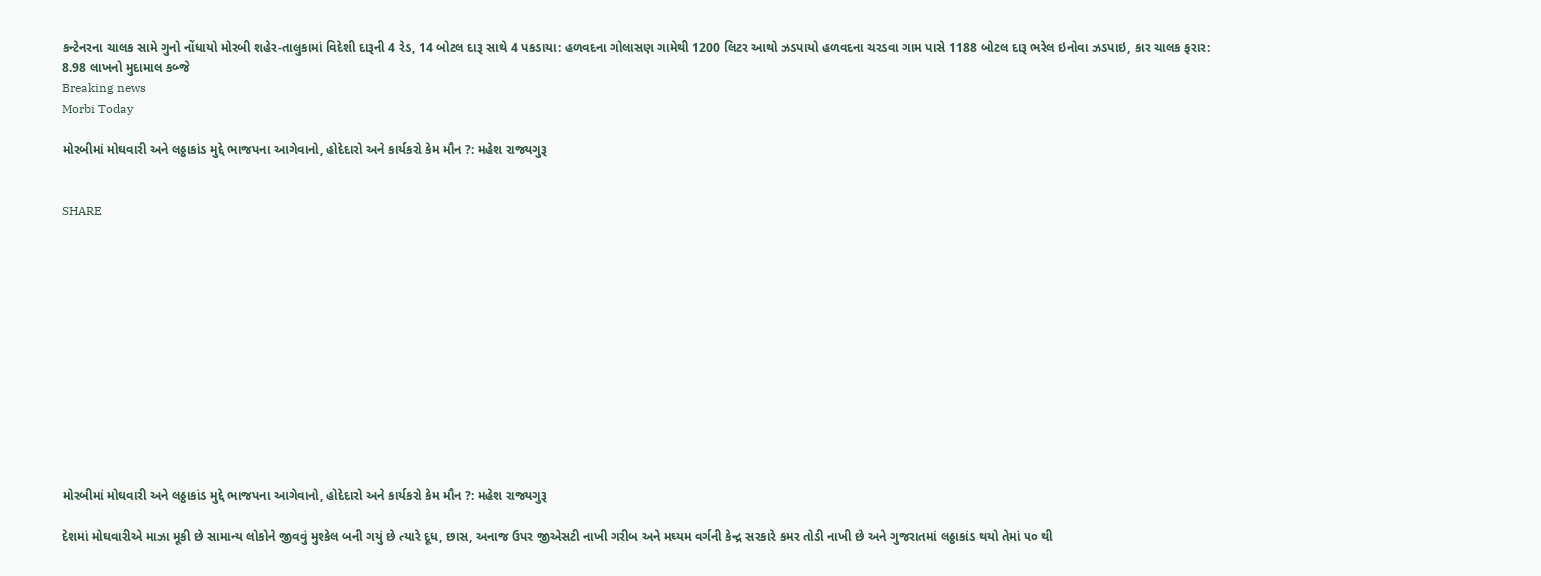કન્ટેનરના ચાલક સામે ગુનો નોંધાયો મોરબી શહેર-તાલુકામાં વિદેશી દારૂની 4 રેડ, 14 બોટલ દારૂ સાથે 4 પકડાયા: હળવદના ગોલાસણ ગામેથી 1200 લિટર આથો ઝડપાયો હળવદના ચરડવા ગામ પાસે 1188 બોટલ દારૂ ભરેલ ઇનોવા ઝડપાઇ, કાર ચાલક ફરાર: 8.98 લાખનો મુદામાલ કબ્જે
Breaking news
Morbi Today

મોરબીમાં મોઘવારી અને લઠ્ઠાકાંડ મુદ્દે ભાજપના આગેવાનો, હોદેદારો અને કાર્યકરો કેમ મૌન ?: મહેશ રાજ્યગુરૂ


SHARE













મોરબીમાં મોઘવારી અને લઠ્ઠાકાંડ મુદ્દે ભાજપના આગેવાનો, હોદેદારો અને કાર્યકરો કેમ મૌન ?: મહેશ રાજ્યગુરૂ

દેશમાં મોઘવારીએ માઝા મૂકી છે સામાન્ય લોકોને જીવવું મુશ્કેલ બની ગયું છે ત્યારે દૂધ, છાસ, અનાજ ઉપર જીએસટી નાખી ગરીબ અને મઘ્યમ વર્ગની કેન્દ્ર સરકારે કમર તોડી નાખી છે અને ગુજરાતમાં લઠ્ઠાકાંડ થયો તેમાં ૫૦ થી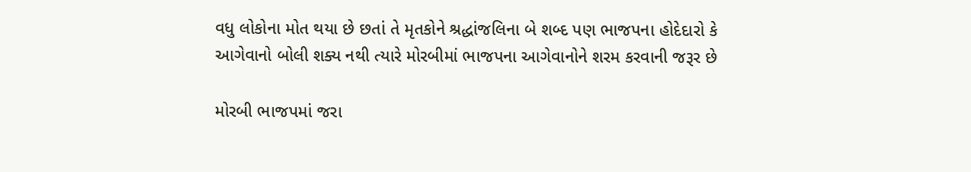વધુ લોકોના મોત થયા છે છતાં તે મૃતકોને શ્રદ્ધાંજલિના બે શબ્દ પણ ભાજપના હોદેદારો કે આગેવાનો બોલી શક્ય નથી ત્યારે મોરબીમાં ભાજપના આગેવાનોને શરમ કરવાની જરૂર છે

મોરબી ભાજપમાં જરા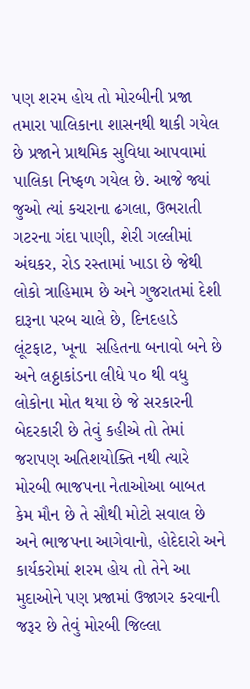પણ શરમ હોય તો મોરબીની પ્રજા તમારા પાલિકાના શાસનથી થાકી ગયેલ છે પ્રજાને પ્રાથમિક સુવિધા આપવામાં પાલિકા નિષ્ફળ ગયેલ છે. આજે જ્યાં જુઓ ત્યાં કચરાના ઢગલા, ઉભરાતી ગટરના ગંદા પાણી, શેરી ગલ્લીમાં અંઘકર, રોડ રસ્તામાં ખાડા છે જેથી લોકો ત્રાહિમામ છે અને ગુજરાતમાં દેશી દારૂના પરબ ચાલે છે, દિનદહાડે લૂંટફાટ, ખૂના  સહિતના બનાવો બને છે અને લઠ્ઠાકાંડના લીધે ૫૦ થી વધુ લોકોના મોત થયા છે જે સરકારની બેદરકારી છે તેવું કહીએ તો તેમાં જરાપણ અતિશયોક્તિ નથી ત્યારે મોરબી ભાજપના નેતાઓઆ બાબત કેમ મૌન છે તે સૌથી મોટો સવાલ છે અને ભાજપના આગેવાનો, હોદેદારો અને કાર્યકરોમાં શરમ હોય તો તેને આ મુદાઓને પણ પ્રજામાં ઉજાગર કરવાની જરૂર છે તેવું મોરબી જિલ્લા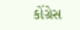કોંગ્રેસ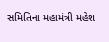સમિતિના મહામંત્રી મહેશ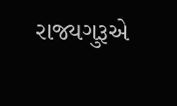રાજ્યગુરૂએ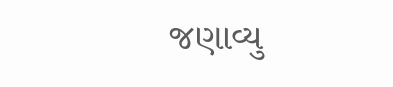જણાવ્યુ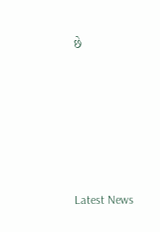છે






Latest News